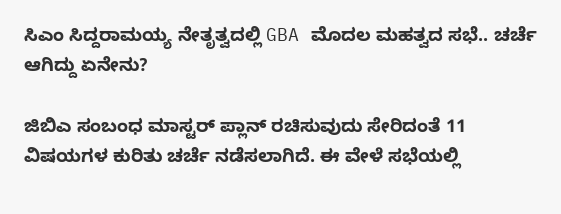ಸಿಎಂ ಸಿದ್ದರಾಮಯ್ಯ ನೇತೃತ್ವದಲ್ಲಿ GBA ಮೊದಲ ಮಹತ್ವದ ಸಭೆ.. ಚರ್ಚೆ ಆಗಿದ್ದು ಏನೇನು?

ಜಿಬಿಎ ಸಂಬಂಧ ಮಾಸ್ಟರ್‌ ಪ್ಲಾನ್‌ ರಚಿಸುವುದು ಸೇರಿದಂತೆ 11 ವಿಷಯಗಳ ಕುರಿತು ಚರ್ಚೆ ನಡೆಸಲಾಗಿದೆ. ಈ ವೇಳೆ ಸಭೆಯಲ್ಲಿ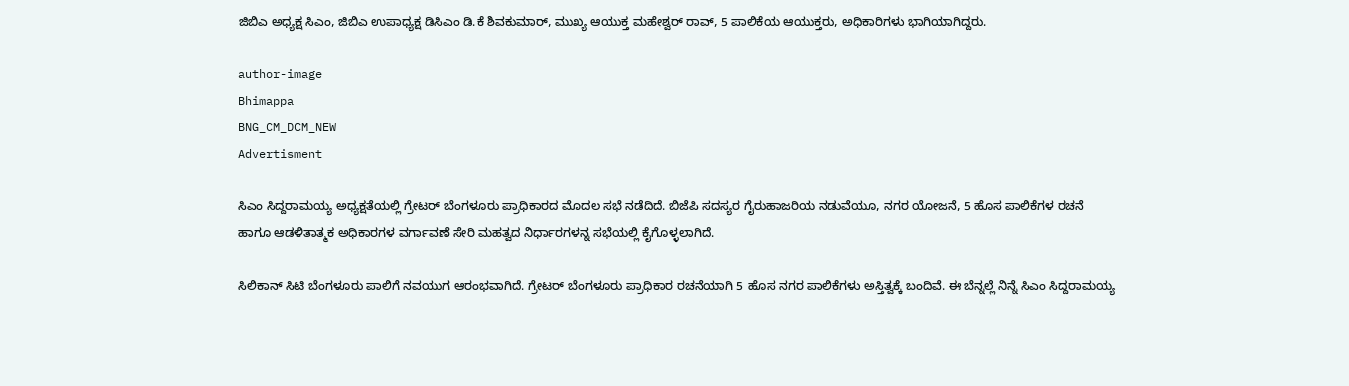ಜಿಬಿಎ ಅಧ್ಯಕ್ಷ ಸಿಎಂ, ಜಿಬಿಎ ಉಪಾಧ್ಯಕ್ಷ ಡಿಸಿಎಂ ಡಿ.ಕೆ ಶಿವಕುಮಾರ್, ಮುಖ್ಯ ಆಯುಕ್ತ ಮಹೇಶ್ವರ್ ರಾವ್, 5 ಪಾಲಿಕೆಯ ಆಯುಕ್ತರು, ಅಧಿಕಾರಿಗಳು ಭಾಗಿಯಾಗಿದ್ದರು.

author-image
Bhimappa
BNG_CM_DCM_NEW
Advertisment

ಸಿಎಂ ಸಿದ್ದರಾಮಯ್ಯ ಅಧ್ಯಕ್ಷತೆಯಲ್ಲಿ ಗ್ರೇಟರ್ ಬೆಂಗಳೂರು ಪ್ರಾಧಿಕಾರದ ಮೊದಲ ಸಭೆ ನಡೆದಿದೆ. ಬಿಜೆಪಿ ಸದಸ್ಯರ ಗೈರುಹಾಜರಿಯ ನಡುವೆಯೂ, ನಗರ ಯೋಜನೆ, 5 ಹೊಸ ಪಾಲಿಕೆಗಳ ರಚನೆ ಹಾಗೂ ಆಡಳಿತಾತ್ಮಕ ಅಧಿಕಾರಗಳ ವರ್ಗಾವಣೆ ಸೇರಿ ಮಹತ್ವದ ನಿರ್ಧಾರಗಳನ್ನ ಸಭೆಯಲ್ಲಿ ಕೈಗೊಳ್ಳಲಾಗಿದೆ.

ಸಿಲಿಕಾನ್ ಸಿಟಿ ಬೆಂಗಳೂರು ಪಾಲಿಗೆ ನವಯುಗ ಆರಂಭವಾಗಿದೆ. ಗ್ರೇಟರ್ ಬೆಂಗಳೂರು ಪ್ರಾಧಿಕಾರ ರಚನೆಯಾಗಿ 5 ಹೊಸ ನಗರ ಪಾಲಿಕೆಗಳು ಅಸ್ತಿತ್ವಕ್ಕೆ ಬಂದಿವೆ. ಈ ಬೆನ್ನಲ್ಲೆ ನಿನ್ನೆ ಸಿಎಂ ಸಿದ್ದರಾಮಯ್ಯ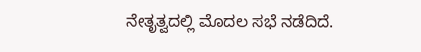ನೇತೃತ್ವದಲ್ಲಿ ಮೊದಲ ಸಭೆ ನಡೆದಿದೆ.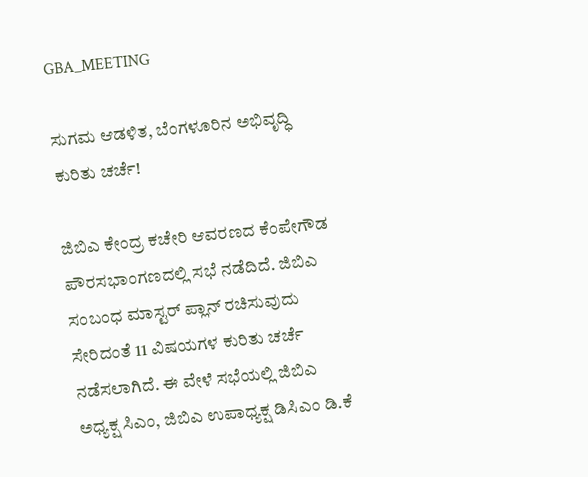GBA_MEETING

ಸುಗಮ ಆಡಳಿತ, ಬೆಂಗಳೂರಿನ ಅಭಿವೃದ್ಧಿ ಕುರಿತು ಚರ್ಚೆ!

ಜಿಬಿಎ ಕೇಂದ್ರ ಕಚೇರಿ ಆವರಣದ ಕೆಂಪೇಗೌಡ ಪೌರಸಭಾಂಗಣದಲ್ಲಿ ಸಭೆ ನಡೆದಿದೆ. ಜಿಬಿಎ ಸಂಬಂಧ ಮಾಸ್ಟರ್‌ ಪ್ಲಾನ್‌ ರಚಿಸುವುದು ಸೇರಿದಂತೆ 11 ವಿಷಯಗಳ ಕುರಿತು ಚರ್ಚೆ ನಡೆಸಲಾಗಿದೆ. ಈ ವೇಳೆ ಸಭೆಯಲ್ಲಿ ಜಿಬಿಎ ಅಧ್ಯಕ್ಷ ಸಿಎಂ, ಜಿಬಿಎ ಉಪಾಧ್ಯಕ್ಷ ಡಿಸಿಎಂ ಡಿ.ಕೆ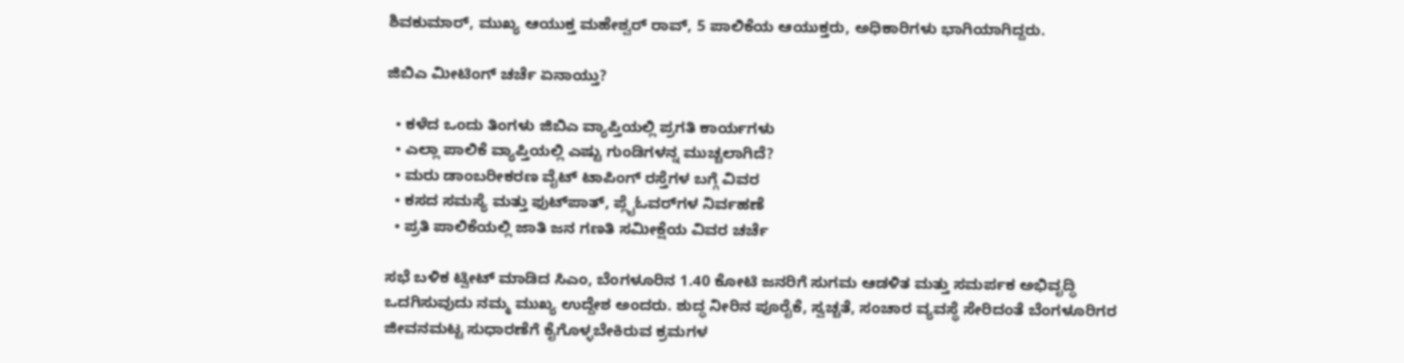ಶಿವಕುಮಾರ್, ಮುಖ್ಯ ಆಯುಕ್ತ ಮಹೇಶ್ವರ್ ರಾವ್, 5 ಪಾಲಿಕೆಯ ಆಯುಕ್ತರು, ಅಧಿಕಾರಿಗಳು ಭಾಗಿಯಾಗಿದ್ದರು.

ಜಿಬಿಎ ಮೀಟಿಂಗ್ ಚರ್ಚೆ ಏನಾಯ್ತು?

  • ಕಳೆದ ಒಂದು ತಿಂಗಳು ಜಿಬಿಎ ವ್ಯಾಪ್ತಿಯಲ್ಲಿ ಪ್ರಗತಿ ಕಾರ್ಯಗಳು
  • ಎಲ್ಲಾ‌ ಪಾಲಿಕೆ ವ್ಯಾಪ್ತಿಯಲ್ಲಿ ಎಷ್ಟು ಗುಂಡಿಗಳನ್ನ ಮುಚ್ಚಲಾಗಿದೆ?
  • ಮರು ಡಾಂಬರೀಕರಣ ವೈಟ್ ‌ಟಾಪಿಂಗ್ ರಸ್ತೆಗಳ ಬಗ್ಗೆ ವಿವರ
  • ಕಸದ ಸಮಸ್ಯೆ ಮತ್ತು ಫುಟ್‌ಪಾತ್, ಪ್ಲೈಓವರ್‌ಗಳ ನಿರ್ವಹಣೆ
  • ಪ್ರತಿ ಪಾಲಿಕೆಯಲ್ಲಿ ಜಾತಿ ಜನ ಗಣತಿ ಸಮೀಕ್ಷೆಯ ವಿವರ ಚರ್ಚೆ

ಸಭೆ ಬಳಿಕ ಟ್ವೀಟ್ ಮಾಡಿದ ಸಿಎಂ, ಬೆಂಗಳೂರಿನ 1.40 ಕೋಟಿ ಜನರಿಗೆ ಸುಗಮ ಆಡಳಿತ ಮತ್ತು ಸಮರ್ಪಕ ಅಭಿವೃದ್ಧಿ ಒದಗಿಸುವುದು ನಮ್ಮ ಮುಖ್ಯ ಉದ್ದೇಶ ಅಂದರು. ಶುದ್ಧ ನೀರಿನ ಪೂರೈಕೆ, ಸ್ವಚ್ಚತೆ, ಸಂಚಾರ ವ್ಯವಸ್ಥೆ ಸೇರಿದಂತೆ ಬೆಂಗಳೂರಿಗರ ಜೀವನಮಟ್ಟ ಸುಧಾರಣೆಗೆ ಕೈಗೊಳ್ಳಬೇಕಿರುವ ಕ್ರಮಗಳ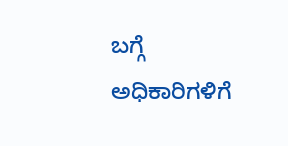ಬಗ್ಗೆ ಅಧಿಕಾರಿಗಳಿಗೆ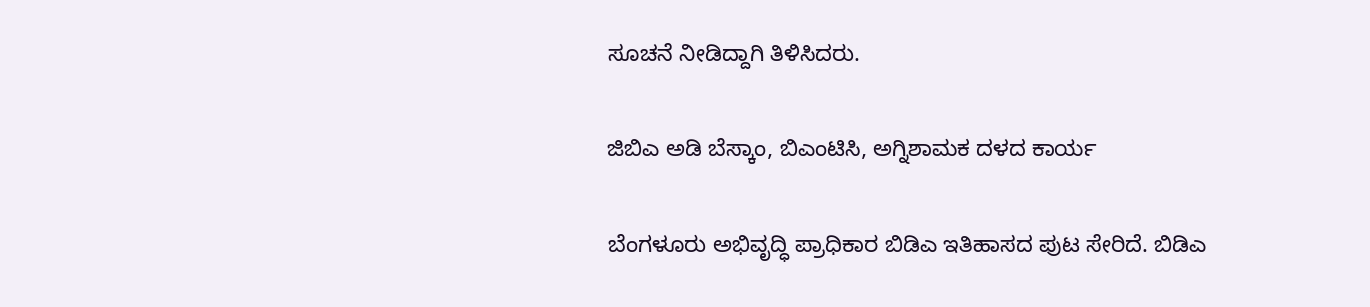ಸೂಚನೆ ನೀಡಿದ್ದಾಗಿ ತಿಳಿಸಿದರು.

ಜಿಬಿಎ ಅಡಿ ಬೆಸ್ಕಾಂ, ಬಿಎಂಟಿಸಿ, ಅಗ್ನಿಶಾಮಕ ದಳದ ಕಾರ್ಯ

ಬೆಂಗಳೂರು ಅಭಿವೃದ್ಧಿ ಪ್ರಾಧಿಕಾರ ಬಿಡಿಎ ಇತಿಹಾಸದ ಪುಟ ಸೇರಿದೆ. ಬಿಡಿಎ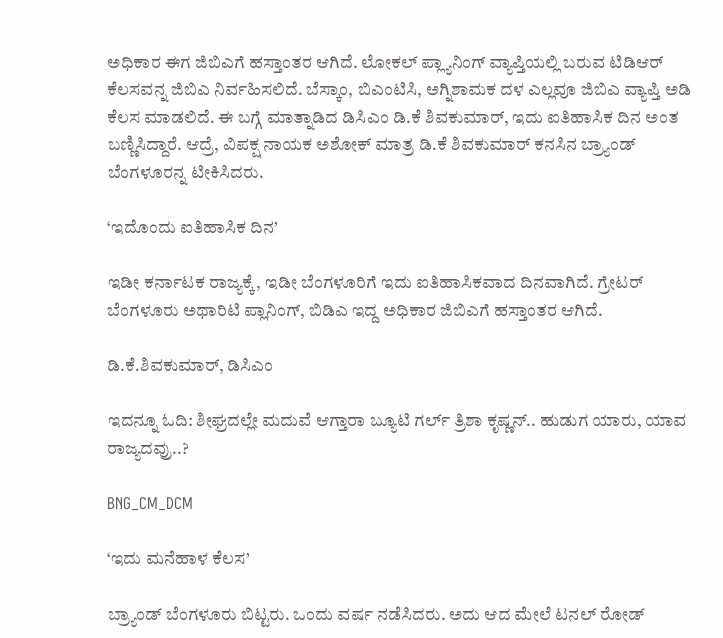ಅಧಿಕಾರ ಈಗ ಜಿಬಿಎಗೆ ಹಸ್ತಾಂತರ ಆಗಿದೆ. ಲೋಕಲ್ ಪ್ಲ್ಯಾನಿಂಗ್ ವ್ಯಾಪ್ತಿಯಲ್ಲಿ ಬರುವ ಟಿಡಿಆರ್ ಕೆಲಸವನ್ನ ಜಿಬಿಎ ನಿರ್ವಹಿಸಲಿದೆ. ಬೆಸ್ಕಾಂ, ಬಿಎಂಟಿಸಿ, ಅಗ್ನಿಶಾಮಕ ದಳ ಎಲ್ಲವೂ ಜಿಬಿಎ ವ್ಯಾಪ್ತಿ ಅಡಿ ಕೆಲಸ ಮಾಡಲಿದೆ. ಈ ಬಗ್ಗೆ ಮಾತ್ನಾಡಿದ ಡಿಸಿಎಂ ಡಿ.ಕೆ ಶಿವಕುಮಾರ್, ಇದು ಐತಿಹಾಸಿಕ ದಿನ ಅಂತ ಬಣ್ಣಿಸಿದ್ದಾರೆ. ಆದ್ರೆ, ವಿಪಕ್ಷ ನಾಯಕ ಅಶೋಕ್ ಮಾತ್ರ ಡಿ.ಕೆ ಶಿವಕುಮಾರ್ ಕನಸಿನ ಬ್ರ್ಯಾಂಡ್ ಬೆಂಗಳೂರನ್ನ ಟೀಕಿಸಿದರು.

‘ಇದೊಂದು ಐತಿಹಾಸಿಕ ದಿನ’

ಇಡೀ ಕರ್ನಾಟಕ ರಾಜ್ಯಕ್ಕೆ, ಇಡೀ ಬೆಂಗಳೂರಿಗೆ ಇದು ಐತಿಹಾಸಿಕವಾದ ದಿನವಾಗಿದೆ. ಗ್ರೇಟರ್ ಬೆಂಗಳೂರು ಅಥಾರಿಟಿ ಪ್ಲಾನಿಂಗ್, ಬಿಡಿಎ ಇದ್ದ ಅಧಿಕಾರ ಜಿಬಿಎಗೆ ಹಸ್ತಾಂತರ ಆಗಿದೆ.

ಡಿ.ಕೆ.ಶಿವಕುಮಾರ್, ಡಿಸಿಎಂ

ಇದನ್ನೂ ಓದಿ: ಶೀಘ್ರದಲ್ಲೇ ಮದುವೆ ಆಗ್ತಾರಾ ಬ್ಯೂಟಿ ಗರ್ಲ್ ತ್ರಿಶಾ ಕೃಷ್ಣನ್.. ಹುಡುಗ ಯಾರು, ಯಾವ ರಾಜ್ಯದವ್ರು..?

BNG_CM_DCM

‘ಇದು ಮನೆಹಾಳ ಕೆಲಸ’

ಬ್ರ್ಯಾಂಡ್ ಬೆಂಗಳೂರು ಬಿಟ್ಟರು. ಒಂದು ವರ್ಷ ನಡೆಸಿದರು. ಅದು ಆದ ಮೇಲೆ ಟನಲ್ ರೋಡ್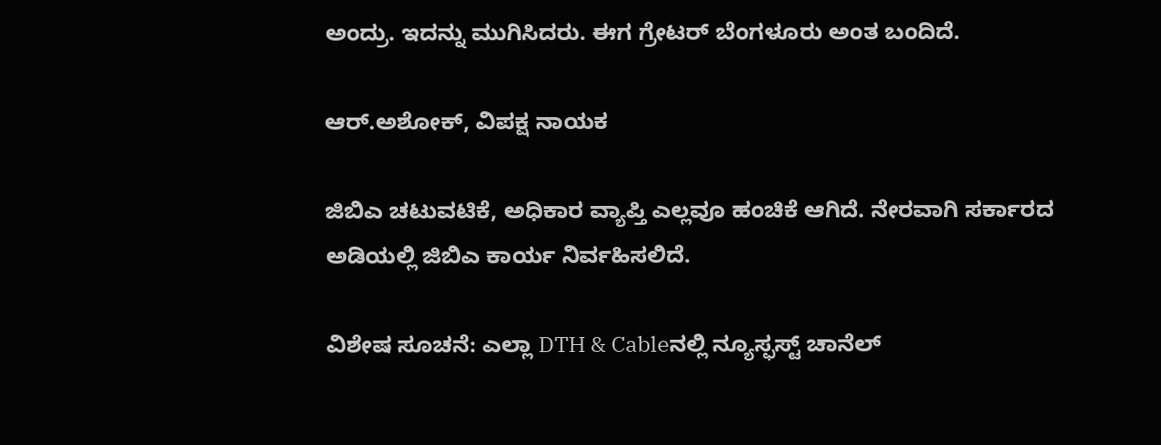ಅಂದ್ರು. ಇದನ್ನು ಮುಗಿಸಿದರು. ಈಗ ಗ್ರೇಟರ್ ಬೆಂಗಳೂರು ಅಂತ ಬಂದಿದೆ.

ಆರ್.ಅಶೋಕ್, ವಿಪಕ್ಷ ನಾಯಕ

ಜಿಬಿಎ ಚಟುವಟಿಕೆ, ಅಧಿಕಾರ ವ್ಯಾಪ್ತಿ ಎಲ್ಲವೂ ಹಂಚಿಕೆ ಆಗಿದೆ. ನೇರವಾಗಿ ಸರ್ಕಾರದ ಅಡಿಯಲ್ಲಿ ಜಿಬಿಎ ಕಾರ್ಯ ನಿರ್ವಹಿಸಲಿದೆ.

ವಿಶೇಷ ಸೂಚನೆ: ಎಲ್ಲಾ DTH & Cableನಲ್ಲಿ ನ್ಯೂಸ್ಫಸ್ಟ್ ಚಾನೆಲ್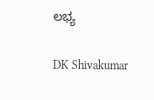ಲಭ್ಯ

DK Shivakumar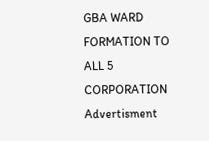GBA WARD FORMATION TO ALL 5 CORPORATION
Advertisment